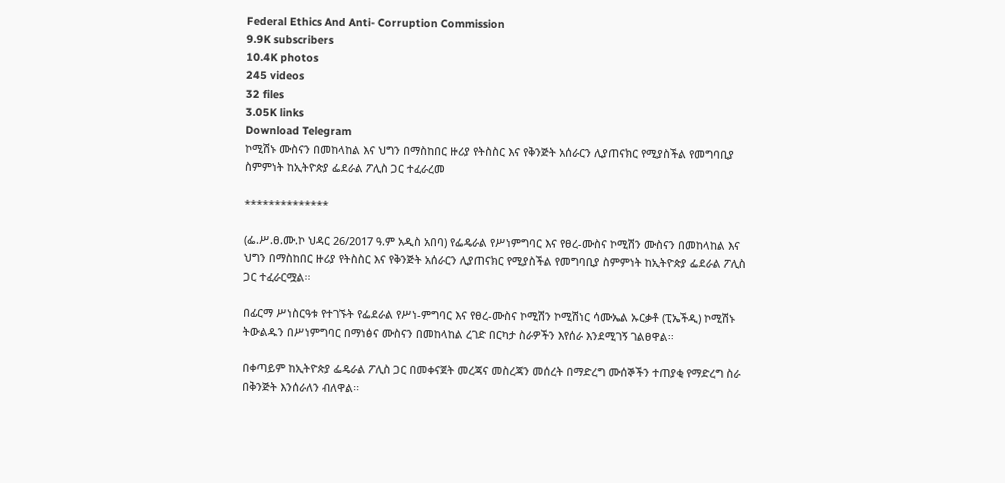Federal Ethics And Anti- Corruption Commission
9.9K subscribers
10.4K photos
245 videos
32 files
3.05K links
Download Telegram
ኮሚሽኑ ሙስናን በመከላከል እና ህግን በማስከበር ዙሪያ የትስስር እና የቅንጅት አሰራርን ሊያጠናክር የሚያስችል የመግባቢያ ስምምነት ከኢትዮጵያ ፌደራል ፖሊስ ጋር ተፈራረመ

**************

(ፌ.ሥ.ፀ.ሙ.ኮ ህዳር 26/2017 ዓ.ም አዲስ አበባ) የፌዴራል የሥነምግባር እና የፀረ-ሙስና ኮሚሽን ሙስናን በመከላከል እና ህግን በማስከበር ዙሪያ የትስስር እና የቅንጅት አሰራርን ሊያጠናክር የሚያስችል የመግባቢያ ስምምነት ከኢትዮጵያ ፌደራል ፖሊስ ጋር ተፈራርሟል፡፡

በፊርማ ሥነስርዓቱ የተገኙት የፌደራል የሥነ-ምግባር እና የፀረ-ሙስና ኮሚሽን ኮሚሽነር ሳሙኤል ኡርቃቶ (ፒኤችዲ) ኮሚሽኑ ትውልዱን በሥነምግባር በማነፅና ሙስናን በመከላከል ረገድ በርካታ ስራዎችን እየሰራ እንደሚገኝ ገልፀዋል፡፡

በቀጣይም ከኢትዮጵያ ፌዴራል ፖሊስ ጋር በመቀናጀት መረጃና መስረጃን መሰረት በማድረግ ሙሰኞችን ተጠያቂ የማድረግ ስራ በቅንጅት እንሰራለን ብለዋል፡፡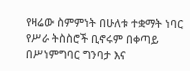የዛሬው ስምምነት በሁለቱ ተቋማት ነባር የሥራ ትስስሮች ቢኖሩም በቀጣይ በሥነምግባር ግንባታ እና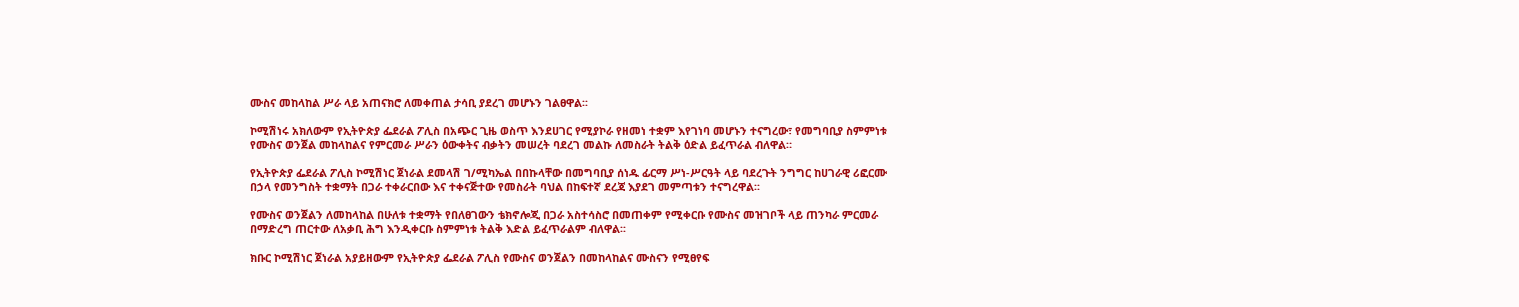ሙስና መከላከል ሥራ ላይ አጠናክሮ ለመቀጠል ታሳቢ ያደረገ መሆኑን ገልፀዋል፡፡

ኮሚሽነሩ አክለውም የኢትዮጵያ ፌደራል ፖሊስ በአጭር ጊዜ ወስጥ እንደሀገር የሚያኮራ የዘመነ ተቋም እየገነባ መሆኑን ተናግረው፣ የመግባቢያ ስምምነቱ የሙስና ወንጀል መከላከልና የምርመራ ሥራን ዕውቀትና ብቃትን መሠረት ባደረገ መልኩ ለመስራት ትልቅ ዕድል ይፈጥራል ብለዋል።

የኢትዮጵያ ፌደራል ፖሊስ ኮሚሽነር ጀነራል ደመላሽ ገ/ሚካኤል በበኩላቸው በመግባቢያ ሰነዱ ፊርማ ሥነ-ሥርዓት ላይ ባደረጉት ንግግር ከሀገራዊ ሪፎርሙ በኃላ የመንግስት ተቋማት በጋራ ተቀራርበው እና ተቀናጅተው የመስራት ባህል በከፍተኛ ደረጃ እያደገ መምጣቱን ተናግረዋል፡፡

የሙስና ወንጀልን ለመከላከል በሁለቱ ተቋማት የበለፀገውን ቴክኖሎጂ በጋራ አስተሳስሮ በመጠቀም የሚቀርቡ የሙስና መዝገቦች ላይ ጠንካራ ምርመራ በማድረግ ጠርተው ለአቃቢ ሕግ እንዲቀርቡ ስምምነቱ ትልቅ እድል ይፈጥራልም ብለዋል፡፡

ክቡር ኮሚሽነር ጀነራል አያይዘውም የኢትዮጵያ ፌደራል ፖሊስ የሙስና ወንጀልን በመከላከልና ሙስናን የሚፀየፍ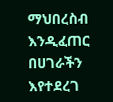ማህበረስብ እንዲፈጠር በሀገራችን እየተደረገ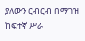ያለውን ርብርብ በማገዝ ከፍተኛ ሥራ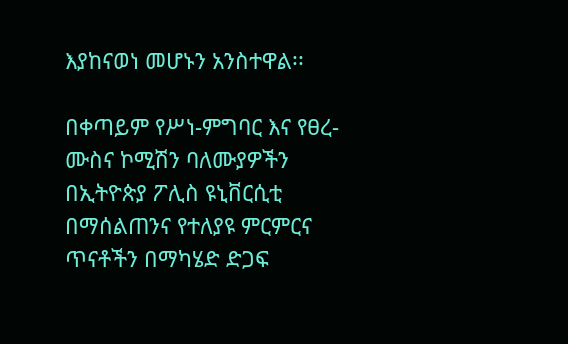እያከናወነ መሆኑን አንስተዋል፡፡

በቀጣይም የሥነ-ምግባር እና የፀረ-ሙስና ኮሚሽን ባለሙያዎችን በኢትዮጵያ ፖሊስ ዩኒቨርሲቲ በማሰልጠንና የተለያዩ ምርምርና ጥናቶችን በማካሄድ ድጋፍ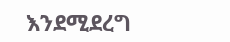እንደሚደረግ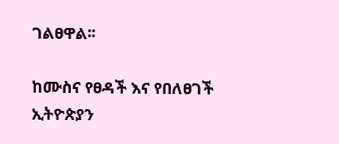ገልፀዋል፡፡

ከሙስና የፀዳች እና የበለፀገች ኢትዮጵያን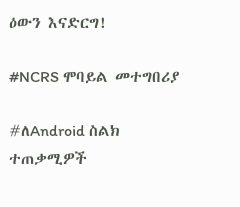ዕውን እናድርግ!

#NCRS ሞባይል መተግበሪያ

#ለAndroid ስልክ ተጠቃሚዎች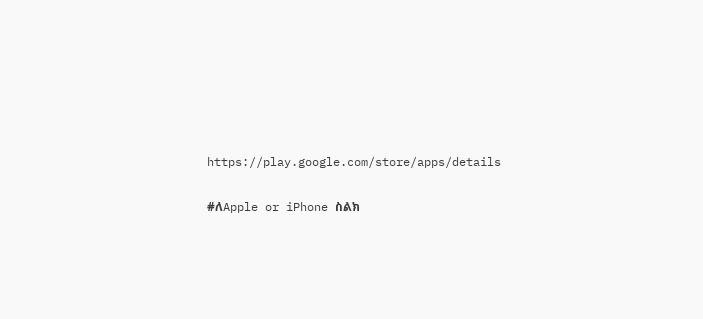https://play.google.com/store/apps/details

#ለApple or iPhone ስልክ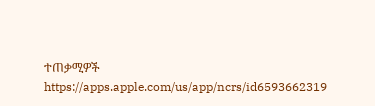ተጠቃሚዎች
https://apps.apple.com/us/app/ncrs/id6593662319